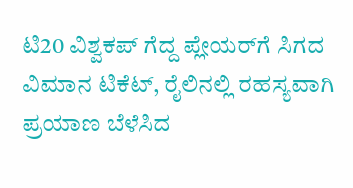ಟಿ20 ವಿಶ್ವಕಪ್‌ ಗೆದ್ದ ಪ್ಲೇಯರ್‌ಗೆ ಸಿಗದ ವಿಮಾನ ಟಿಕೆಟ್‌, ರೈಲಿನಲ್ಲಿ ರಹಸ್ಯವಾಗಿ ಪ್ರಯಾಣ ಬೆಳೆಸಿದ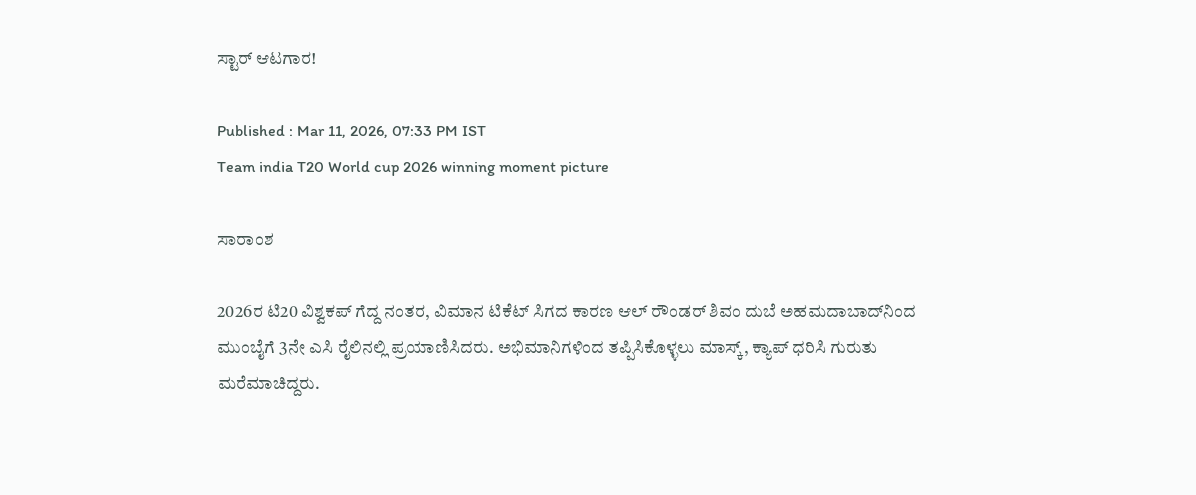ಸ್ಟಾರ್‌ ಆಟಗಾರ!

Published : Mar 11, 2026, 07:33 PM IST
Team india T20 World cup 2026 winning moment picture

ಸಾರಾಂಶ

2026ರ ಟಿ20 ವಿಶ್ವಕಪ್ ಗೆದ್ದ ನಂತರ, ವಿಮಾನ ಟಿಕೆಟ್ ಸಿಗದ ಕಾರಣ ಆಲ್ ರೌಂಡರ್ ಶಿವಂ ದುಬೆ ಅಹಮದಾಬಾದ್‌ನಿಂದ ಮುಂಬೈಗೆ 3ನೇ ಎಸಿ ರೈಲಿನಲ್ಲಿ ಪ್ರಯಾಣಿಸಿದರು. ಅಭಿಮಾನಿಗಳಿಂದ ತಪ್ಪಿಸಿಕೊಳ್ಳಲು ಮಾಸ್ಕ್, ಕ್ಯಾಪ್ ಧರಿಸಿ ಗುರುತು ಮರೆಮಾಚಿದ್ದರು.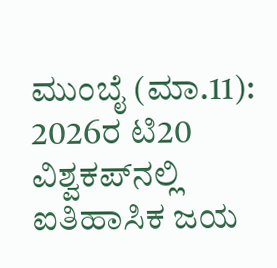ಮುಂಬೈ (ಮಾ.11): 2026ರ ಟಿ20 ವಿಶ್ವಕಪ್‌ನಲ್ಲಿ ಐತಿಹಾಸಿಕ ಜಯ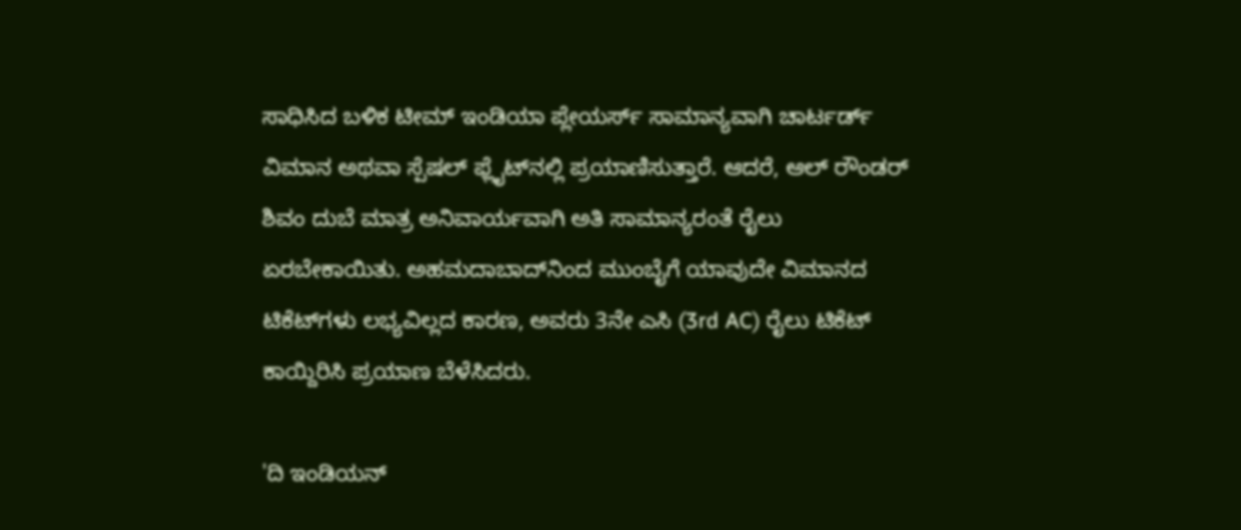ಸಾಧಿಸಿದ ಬಳಿಕ ಟೀಮ್‌ ಇಂಡಿಯಾ ಪ್ಲೇಯರ್ಸ್‌ ಸಾಮಾನ್ಯವಾಗಿ ಚಾರ್ಟರ್ಡ್ ವಿಮಾನ ಅಥವಾ ಸ್ಪೆಷಲ್‌ ಫ್ಲೈಟ್‌ನಲ್ಲಿ ಪ್ರಯಾಣಿಸುತ್ತಾರೆ. ಆದರೆ, ಆಲ್ ರೌಂಡರ್ ಶಿವಂ ದುಬೆ ಮಾತ್ರ ಅನಿವಾರ್ಯವಾಗಿ ಅತಿ ಸಾಮಾನ್ಯರಂತೆ ರೈಲು ಏರಬೇಕಾಯಿತು. ಅಹಮದಾಬಾದ್‌ನಿಂದ ಮುಂಬೈಗೆ ಯಾವುದೇ ವಿಮಾನದ ಟಿಕೆಟ್‌ಗಳು ಲಭ್ಯವಿಲ್ಲದ ಕಾರಣ, ಅವರು 3ನೇ ಎಸಿ (3rd AC) ರೈಲು ಟಿಕೆಟ್ ಕಾಯ್ದಿರಿಸಿ ಪ್ರಯಾಣ ಬೆಳೆಸಿದರು.

'ದಿ ಇಂಡಿಯನ್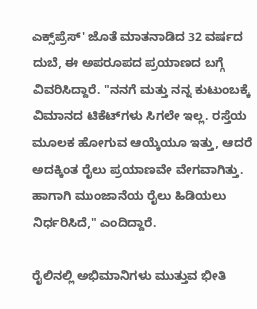ಎಕ್ಸ್‌ಪ್ರೆಸ್' ಜೊತೆ ಮಾತನಾಡಿದ 32 ವರ್ಷದ ದುಬೆ, ಈ ಅಪರೂಪದ ಪ್ರಯಾಣದ ಬಗ್ಗೆ ವಿವರಿಸಿದ್ದಾರೆ. "ನನಗೆ ಮತ್ತು ನನ್ನ ಕುಟುಂಬಕ್ಕೆ ವಿಮಾನದ ಟಿಕೆಟ್‌ಗಳು ಸಿಗಲೇ ಇಲ್ಲ. ರಸ್ತೆಯ ಮೂಲಕ ಹೋಗುವ ಆಯ್ಕೆಯೂ ಇತ್ತು, ಆದರೆ ಅದಕ್ಕಿಂತ ರೈಲು ಪ್ರಯಾಣವೇ ವೇಗವಾಗಿತ್ತು. ಹಾಗಾಗಿ ಮುಂಜಾನೆಯ ರೈಲು ಹಿಡಿಯಲು ನಿರ್ಧರಿಸಿದೆ," ಎಂದಿದ್ದಾರೆ.

ರೈಲಿನಲ್ಲಿ ಅಭಿಮಾನಿಗಳು ಮುತ್ತುವ ಭೀತಿ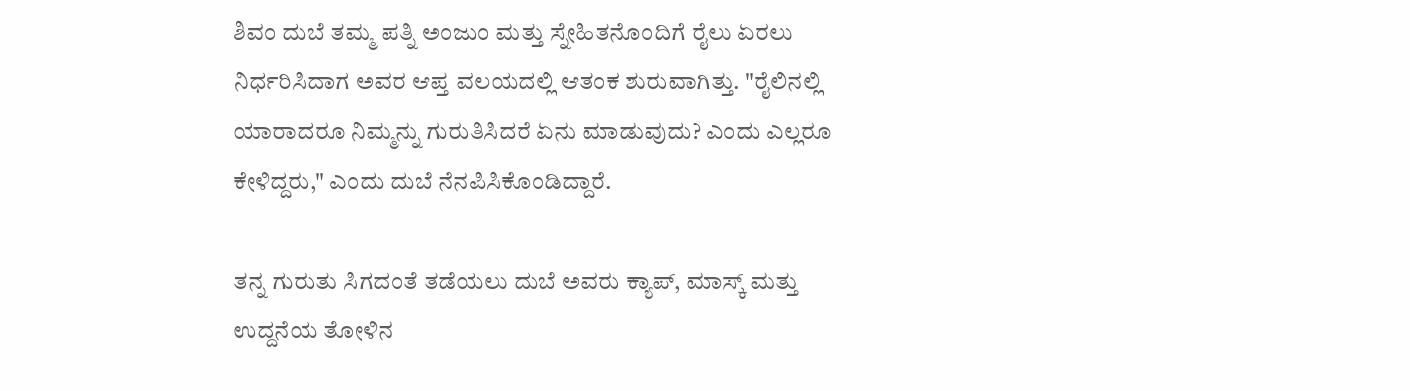ಶಿವಂ ದುಬೆ ತಮ್ಮ ಪತ್ನಿ ಅಂಜುಂ ಮತ್ತು ಸ್ನೇಹಿತನೊಂದಿಗೆ ರೈಲು ಏರಲು ನಿರ್ಧರಿಸಿದಾಗ ಅವರ ಆಪ್ತ ವಲಯದಲ್ಲಿ ಆತಂಕ ಶುರುವಾಗಿತ್ತು. "ರೈಲಿನಲ್ಲಿ ಯಾರಾದರೂ ನಿಮ್ಮನ್ನು ಗುರುತಿಸಿದರೆ ಏನು ಮಾಡುವುದು? ಎಂದು ಎಲ್ಲರೂ ಕೇಳಿದ್ದರು," ಎಂದು ದುಬೆ ನೆನಪಿಸಿಕೊಂಡಿದ್ದಾರೆ.

ತನ್ನ ಗುರುತು ಸಿಗದಂತೆ ತಡೆಯಲು ದುಬೆ ಅವರು ಕ್ಯಾಪ್, ಮಾಸ್ಕ್ ಮತ್ತು ಉದ್ದನೆಯ ತೋಳಿನ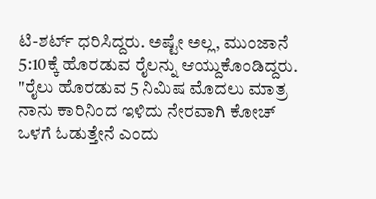ಟಿ-ಶರ್ಟ್ ಧರಿಸಿದ್ದರು. ಅಷ್ಟೇ ಅಲ್ಲ, ಮುಂಜಾನೆ 5:10ಕ್ಕೆ ಹೊರಡುವ ರೈಲನ್ನು ಆಯ್ದುಕೊಂಡಿದ್ದರು. "ರೈಲು ಹೊರಡುವ 5 ನಿಮಿಷ ಮೊದಲು ಮಾತ್ರ ನಾನು ಕಾರಿನಿಂದ ಇಳಿದು ನೇರವಾಗಿ ಕೋಚ್‌ ಒಳಗೆ ಓಡುತ್ತೇನೆ ಎಂದು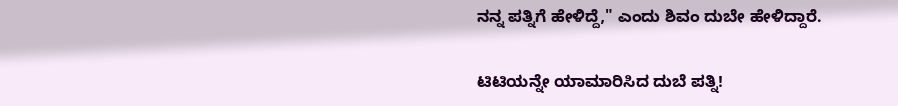ನನ್ನ ಪತ್ನಿಗೆ ಹೇಳಿದ್ದೆ," ಎಂದು ಶಿವಂ ದುಬೇ ಹೇಳಿದ್ದಾರೆ.

ಟಿಟಿಯನ್ನೇ ಯಾಮಾರಿಸಿದ ದುಬೆ ಪತ್ನಿ!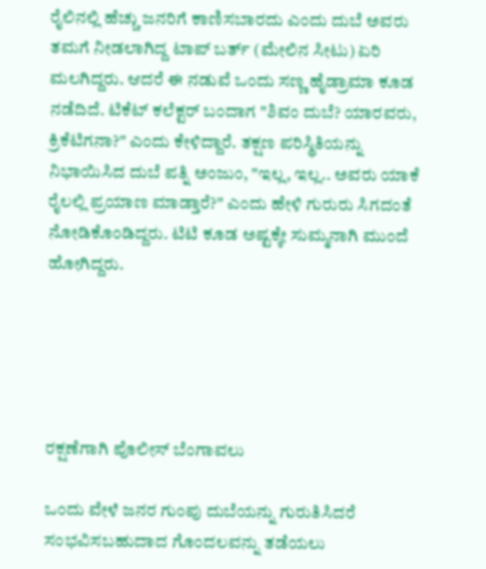ರೈಲಿನಲ್ಲಿ ಹೆಚ್ಚು ಜನರಿಗೆ ಕಾಣಿಸಬಾರದು ಎಂದು ದುಬೆ ಅವರು ತಮಗೆ ನೀಡಲಾಗಿದ್ದ ಟಾಪ್ ಬರ್ತ್ (ಮೇಲಿನ ಸೀಟು) ಏರಿ ಮಲಗಿದ್ದರು. ಆದರೆ ಈ ನಡುವೆ ಒಂದು ಸಣ್ಣ ಹೈಡ್ರಾಮಾ ಕೂಡ ನಡೆದಿದೆ. ಟಿಕೆಟ್‌ ಕಲೆಕ್ಟರ್‌ ಬಂದಾಗ "ಶಿವಂ ದುಬೆ? ಯಾರವರು, ಕ್ರಿಕೆಟಿಗನಾ?" ಎಂದು ಕೇಳಿದ್ದಾರೆ. ತಕ್ಷಣ ಪರಿಸ್ಥಿತಿಯನ್ನು ನಿಭಾಯಿಸಿದ ದುಬೆ ಪತ್ನಿ ಅಂಜುಂ, "ಇಲ್ಲ, ಇಲ್ಲ.. ಅವರು ಯಾಕೆ ರೈಲಲ್ಲಿ ಪ್ರಯಾಣ ಮಾಡ್ತಾರೆ?" ಎಂದು ಹೇಳಿ ಗುರುರು ಸಿಗದಂತೆ ನೋಡಿಕೊಂಡಿದ್ದರು. ಟಿಟಿ ಕೂಡ ಅಷ್ಟಕ್ಕೇ ಸುಮ್ಮನಾಗಿ ಮುಂದೆ ಹೋಗಿದ್ದರು.





ರಕ್ಷಣೆಗಾಗಿ ಪೊಲೀಸ್ ಬೆಂಗಾವಲು

ಒಂದು ವೇಳೆ ಜನರ ಗುಂಪು ದುಬೆಯನ್ನು ಗುರುತಿಸಿದರೆ ಸಂಭವಿಸಬಹುದಾದ ಗೊಂದಲವನ್ನು ತಡೆಯಲು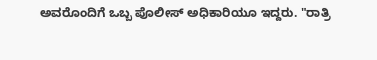ಅವರೊಂದಿಗೆ ಒಬ್ಬ ಪೊಲೀಸ್ ಅಧಿಕಾರಿಯೂ ಇದ್ದರು. "ರಾತ್ರಿ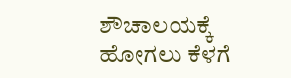ಶೌಚಾಲಯಕ್ಕೆ ಹೋಗಲು ಕೆಳಗೆ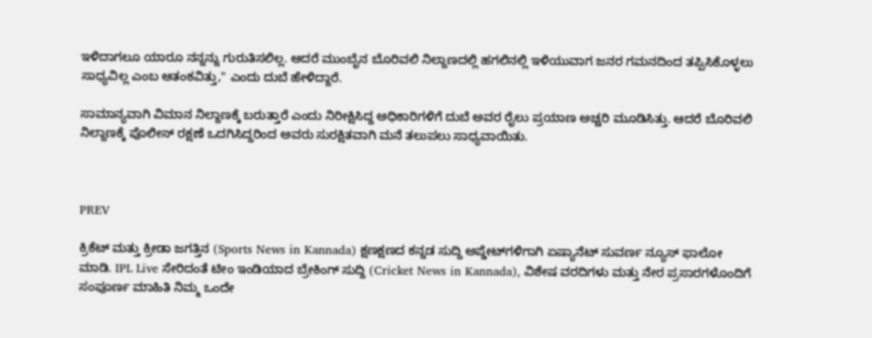ಇಳಿದಾಗಲೂ ಯಾರೂ ನನ್ನನ್ನು ಗುರುತಿಸಲಿಲ್ಲ. ಆದರೆ ಮುಂಬೈನ ಬೊರಿವಲಿ ನಿಲ್ದಾಣದಲ್ಲಿ ಹಗಲಿನಲ್ಲಿ ಇಳಿಯುವಾಗ ಜನರ ಗಮನದಿಂದ ತಪ್ಪಿಸಿಕೊಳ್ಳಲು ಸಾಧ್ಯವಿಲ್ಲ ಎಂಬ ಆತಂಕವಿತ್ತು," ಎಂದು ದುಬೆ ಹೇಳಿದ್ದಾರೆ.

ಸಾಮಾನ್ಯವಾಗಿ ವಿಮಾನ ನಿಲ್ದಾಣಕ್ಕೆ ಬರುತ್ತಾರೆ ಎಂದು ನಿರೀಕ್ಷಿಸಿದ್ದ ಅಧಿಕಾರಿಗಳಿಗೆ ದುಬೆ ಅವರ ರೈಲು ಪ್ರಯಾಣ ಅಚ್ಚರಿ ಮೂಡಿಸಿತ್ತು. ಆದರೆ ಬೊರಿವಲಿ ನಿಲ್ದಾಣಕ್ಕೆ ಪೊಲೀಸ್ ರಕ್ಷಣೆ ಒದಗಿಸಿದ್ದರಿಂದ ಅವರು ಸುರಕ್ಷಿತವಾಗಿ ಮನೆ ತಲುಪಲು ಸಾಧ್ಯವಾಯಿತು.



PREV

ಕ್ರಿಕೆಟ್ ಮತ್ತು ಕ್ರೀಡಾ ಜಗತ್ತಿನ (Sports News in Kannada) ಕ್ಷಣಕ್ಷಣದ ಕನ್ನಡ ಸುದ್ದಿ ಅಪ್ಡೇಟ್‌ಗಳಿಗಾಗಿ ಏಷ್ಯಾನೆಟ್ ಸುವರ್ಣ ನ್ಯೂಸ್‌ ಫಾಲೋ ಮಾಡಿ. IPL Live ಸೇರಿದಂತೆ ಟೀಂ ಇಂಡಿಯಾದ ಬ್ರೇಕಿಂಗ್ ಸುದ್ದಿ (Cricket News in Kannada), ವಿಶೇಷ ವರದಿಗಳು ಮತ್ತು ನೇರ ಪ್ರಸಾರಗಳೊಂದಿಗೆ ಸಂಪೂರ್ಣ ಮಾಹಿತಿ ನಿಮ್ಮ ಒಂದೇ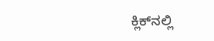ಕ್ಲಿಕ್‌ನಲ್ಲಿ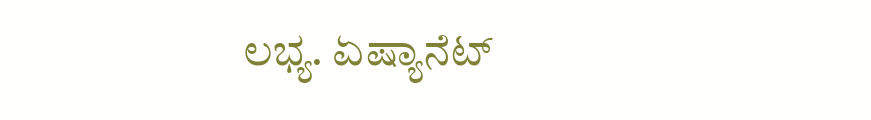ಲಭ್ಯ. ಏಷ್ಯಾನೆಟ್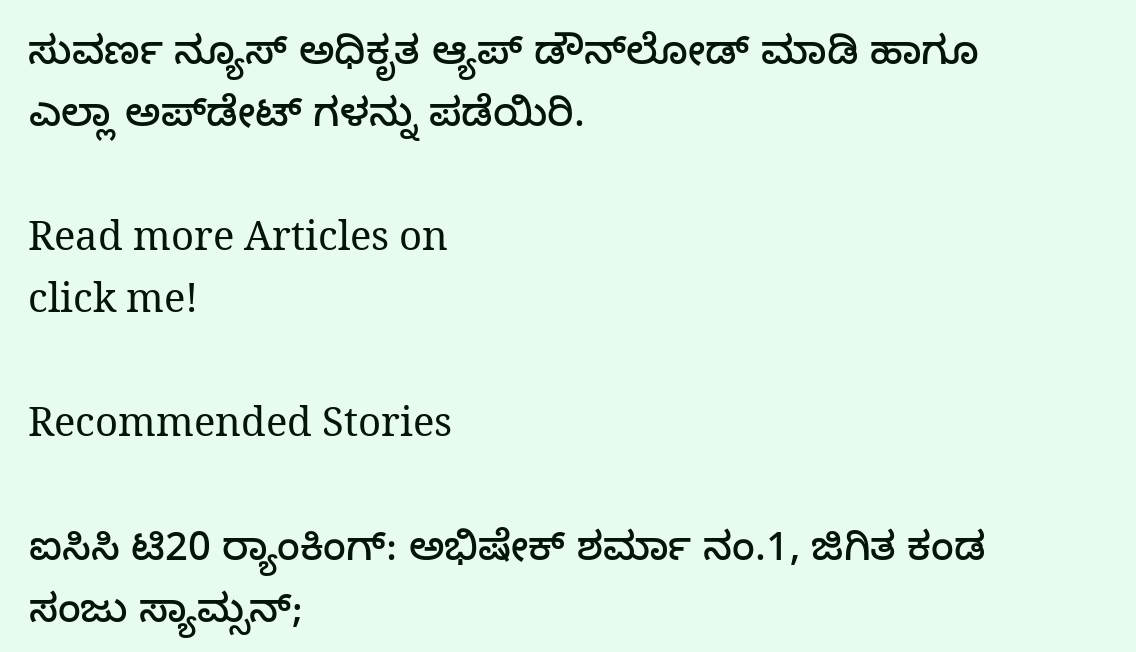ಸುವರ್ಣ ನ್ಯೂಸ್ ಅಧಿಕೃತ ಆ್ಯಪ್ ಡೌನ್‌ಲೋಡ್ ಮಾಡಿ ಹಾಗೂ ಎಲ್ಲಾ ಅಪ್‌ಡೇಟ್ ಗಳನ್ನು ಪಡೆಯಿರಿ.

Read more Articles on
click me!

Recommended Stories

ಐಸಿಸಿ ಟಿ20 ರ‍್ಯಾಂಕಿಂಗ್: ಅಭಿಷೇಕ್ ಶರ್ಮಾ ನಂ.1, ಜಿಗಿತ ಕಂಡ ಸಂಜು ಸ್ಯಾಮ್ಸನ್;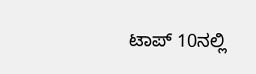ಟಾಪ್ 10ನಲ್ಲಿ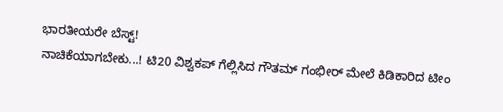ಭಾರತೀಯರೇ ಬೆಸ್ಟ್!
ನಾಚಿಕೆಯಾಗಬೇಕು...! ಟಿ20 ವಿಶ್ವಕಪ್ ಗೆಲ್ಲಿಸಿದ ಗೌತಮ್ ಗಂಭೀರ್ ಮೇಲೆ ಕಿಡಿಕಾರಿದ ಟೀಂ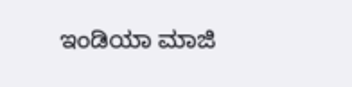ಇಂಡಿಯಾ ಮಾಜಿ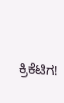ಕ್ರಿಕೆಟಿಗ!